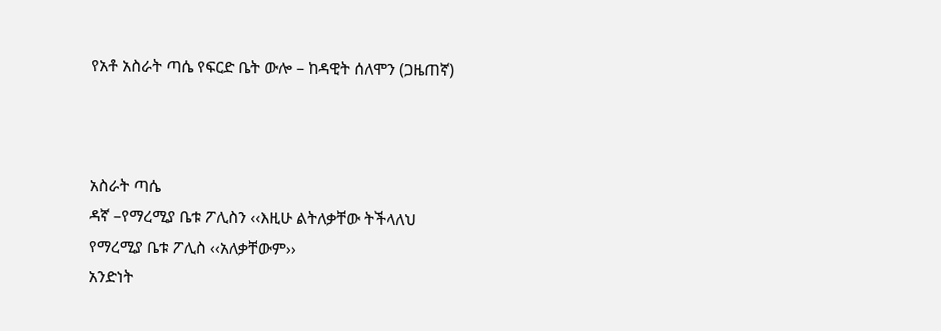የአቶ አስራት ጣሴ የፍርድ ቤት ውሎ – ከዳዊት ሰለሞን (ጋዜጠኛ)



አስራት ጣሴ
ዳኛ –የማረሚያ ቤቱ ፖሊስን ‹‹እዚሁ ልትለቃቸው ትችላለህ
የማረሚያ ቤቱ ፖሊስ ‹‹አለቃቸውም››
አንድነት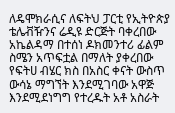ለዴሞክራሲና ለፍትህ ፓርቲ የኢትዮጵያ ቴሌቭዥንና ሬዲዩ ድርጅት ባቀረበው አኬልዳማ በተሰነ ዶክመንተሪ ፊልም ስሜን አጥፍቷል በማለት ያቀረበው የፍትሀ ብሄር ክስ በአስር ቀናት ውስጥ ውሳኔ ማግኘት እንደሚገባው አዋጅ እንደሚደነግግ የተረዱት አቶ አስራት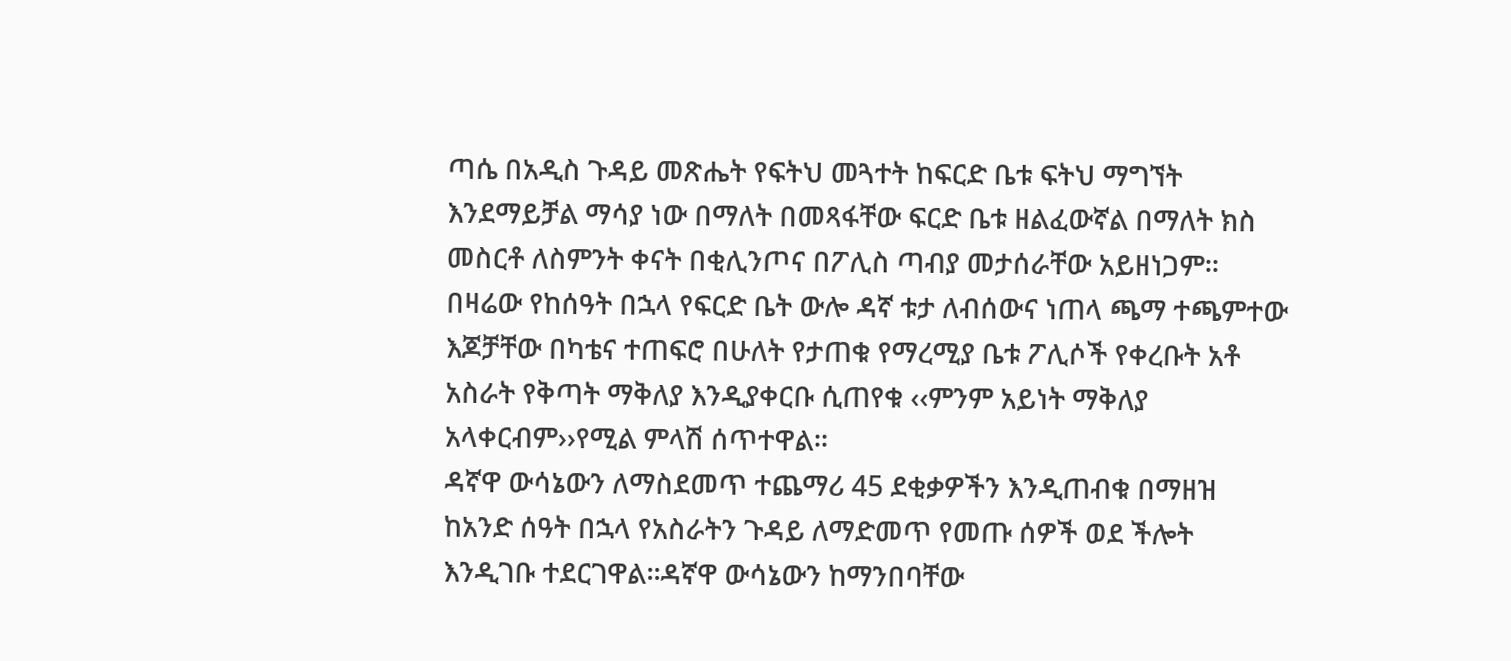ጣሴ በአዲስ ጉዳይ መጽሔት የፍትህ መጓተት ከፍርድ ቤቱ ፍትህ ማግኘት እንደማይቻል ማሳያ ነው በማለት በመጻፋቸው ፍርድ ቤቱ ዘልፈውኛል በማለት ክስ መስርቶ ለስምንት ቀናት በቂሊንጦና በፖሊስ ጣብያ መታሰራቸው አይዘነጋም፡፡
በዛሬው የከሰዓት በኋላ የፍርድ ቤት ውሎ ዳኛ ቱታ ለብሰውና ነጠላ ጫማ ተጫምተው እጆቻቸው በካቴና ተጠፍሮ በሁለት የታጠቁ የማረሚያ ቤቱ ፖሊሶች የቀረቡት አቶ አስራት የቅጣት ማቅለያ እንዲያቀርቡ ሲጠየቁ ‹‹ምንም አይነት ማቅለያ አላቀርብም››የሚል ምላሽ ሰጥተዋል፡፡
ዳኛዋ ውሳኔውን ለማስደመጥ ተጨማሪ 45 ደቂቃዎችን እንዲጠብቁ በማዘዝ ከአንድ ሰዓት በኋላ የአስራትን ጉዳይ ለማድመጥ የመጡ ሰዎች ወደ ችሎት እንዲገቡ ተደርገዋል፡፡ዳኛዋ ውሳኔውን ከማንበባቸው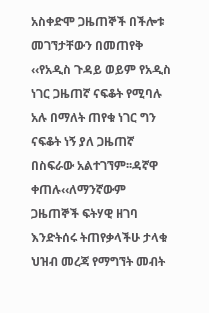አስቀድሞ ጋዜጠኞች በችሎቱ መገኘታቸውን በመጠየቅ ‹‹የአዲስ ጉዳይ ወይም የአዲስ ነገር ጋዜጠኛ ናፍቆት የሚባሉ አሉ በማለት ጠየቁ ነገር ግን ናፍቆት ነኝ ያለ ጋዜጠኛ በስፍራው አልተገኘም፡፡ዳኛዋ ቀጠሉ‹‹ለማንኛውም ጋዜጠኞች ፍትሃዊ ዘገባ እንድትሰሩ ትጠየቃላችሁ ታላቁ ህዝብ መረጃ የማግኘት መብት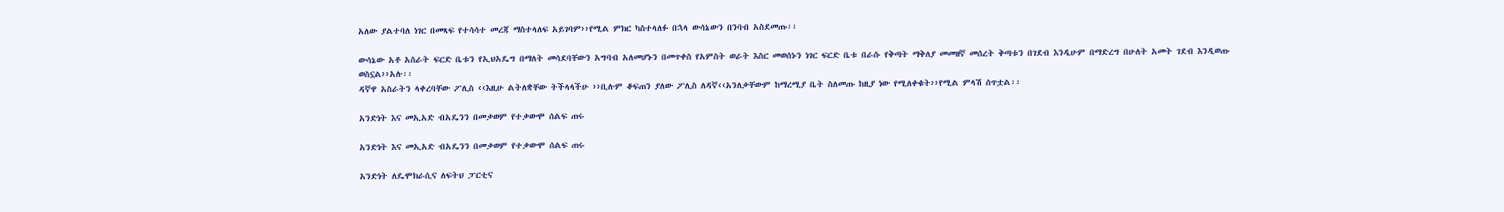አለው ያልተባለ ነገር በመጻፍ የተሳሳተ መረጃ ማስተላለፍ አይገባም››የሚል ምክር ካስተላለፉ በኋላ ውሳኔውን በንባብ አስደመጡ፡፡

ውሳኔው አቶ አስራት ፍርድ ቤቱን የኢህአዴግ በማለት መሳደባቸውን አግባብ አለመሆኑን በመጥቀስ የአምስት ወራት እስር መወሰኑን ነገር ፍርድ ቤቱ በራሱ የቅጣት ማቅለያ መመዘኛ መሰረት ቅጣቱን በገደብ እንዲሁም በማድረግ በሁለት አመት ገደብ እንዲወጡ ወስኗል››አሉ፡፡
ዳኛዋ አስራትን ላቀረባቸው ፖሊስ ‹‹እዚሁ ልትለቋቸው ትችላላችሁ ››ቢሉም ቆፍጠን ያለው ፖሊስ ለዳኛ‹‹አንለቃቸውም ከማረሚያ ቤት ስለመጡ ከዚያ ነው የሚለቀቁት››የሚል ምላሽ ሰጥቷል፡፡

አንድነት እና መኢአድ ብአዴንን በመቃወም የተቃውሞ ሰልፍ ጠሩ

አንድነት እና መኢአድ ብአዴንን በመቃወም የተቃውሞ ሰልፍ ጠሩ

አንድነት ለዴሞክራሲና ለፍትህ ፓርቲና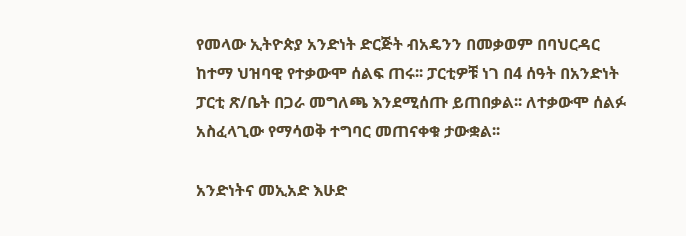የመላው ኢትዮጵያ አንድነት ድርጅት ብአዴንን በመቃወም በባህርዳር ከተማ ህዝባዊ የተቃውሞ ሰልፍ ጠሩ፡፡ ፓርቲዎቹ ነገ በ4 ሰዓት በአንድነት ፓርቲ ጽ/ቤት በጋራ መግለጫ እንደሚሰጡ ይጠበቃል፡፡ ለተቃውሞ ሰልፉ አስፈላጊው የማሳወቅ ተግባር መጠናቀቁ ታውቋል፡፡

አንድነትና መኢአድ እሁድ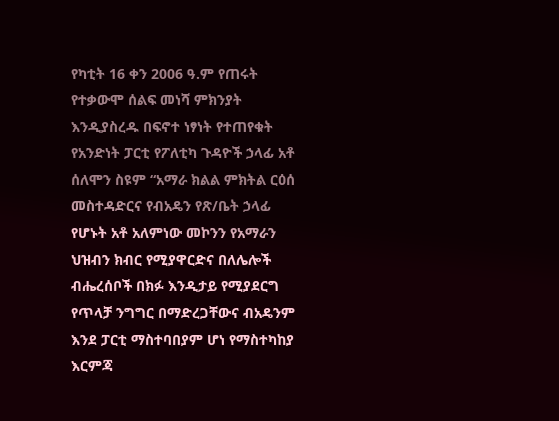የካቲት 16 ቀን 2006 ዓ.ም የጠሩት የተቃውሞ ሰልፍ መነሻ ምክንያት እንዲያስረዱ በፍኖተ ነፃነት የተጠየቁት የአንድነት ፓርቲ የፖለቲካ ጉዳዮች ኃላፊ አቶ ሰለሞን ስዩም “አማራ ክልል ምክትል ርዕሰ መስተዳድርና የብአዴን የጽ/ቤት ኃላፊ የሆኑት አቶ አለምነው መኮንን የአማራን ህዝብን ክብር የሚያዋርድና በለሌሎች ብሔረሰቦች በክፉ እንዲታይ የሚያደርግ የጥላቻ ንግግር በማድረጋቸውና ብአዴንም እንደ ፓርቲ ማስተባበያም ሆነ የማስተካከያ እርምጃ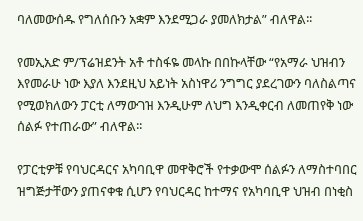ባለመውሰዱ የግለሰቡን አቋም እንደሚጋራ ያመለክታል” ብለዋል፡፡

የመኢአድ ም/ፕሬዝደንት አቶ ተስፋዬ መላኩ በበኩላቸው “የአማራ ህዝብን እየመራሁ ነው እያለ እንደዚህ አይነት አስነዋሪ ንግግር ያደረገውን ባለስልጣና የሚወክለውን ፓርቲ ለማውገዝ እንዲሁም ለህግ እንዲቀርብ ለመጠየቅ ነው ሰልፉ የተጠራው” ብለዋል፡፡

የፓርቲዎቹ የባህርዳርና አካባቢዋ መዋቅሮች የተቃውሞ ሰልፉን ለማስተባበር ዝግጅታቸውን ያጠናቀቁ ሲሆን የባህርዳር ከተማና የአካባቢዋ ህዝብ በነቂስ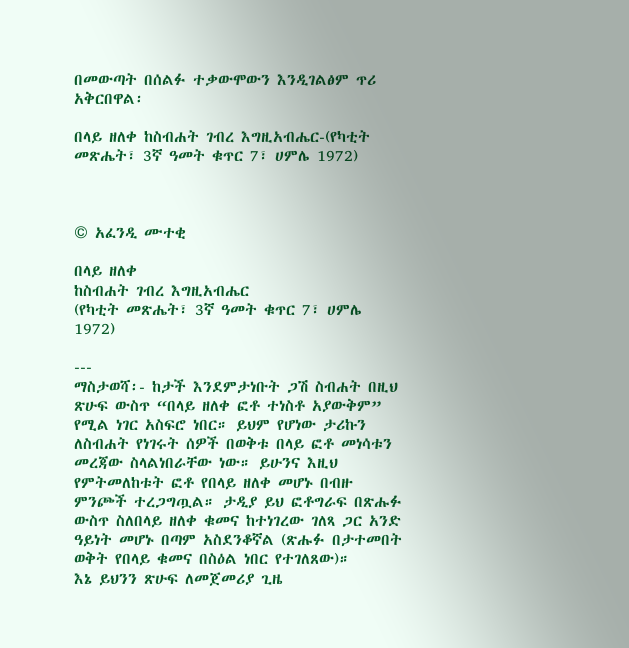በመውጣት በሰልፉ ተቃውሞውን እንዲገልፅም ጥሪ አቅርበዋል፡

በላይ ዘለቀ ከስብሐት ገብረ እግዚአብሔር-(የካቲት መጽሔት፣ 3ኛ ዓመት ቁጥር 7፣ ሀምሌ 1972)



© አፈንዲ ሙተቂ

በላይ ዘለቀ
ከስብሐት ገብረ እግዚአብሔር
(የካቲት መጽሔት፣ 3ኛ ዓመት ቁጥር 7፣ ሀምሌ 1972)

---
ማስታወሻ፡- ከታች እንደምታነቡት ጋሽ ስብሐት በዚህ ጽሁፍ ውስጥ “በላይ ዘለቀ ፎቶ ተነስቶ አያውቅም” የሚል ነገር አስፍሮ ነበር። ይህም የሆነው ታሪኩን ለስብሐት የነገሩት ሰዎች በወቅቱ በላይ ፎቶ መነሳቱን መረጃው ስላልነበራቸው ነው። ይሁንና እዚህ የምትመለከቱት ፎቶ የበላይ ዘለቀ መሆኑ በብዙ ምንጮች ተረጋግጧል። ታዲያ ይህ ፎቶግራፍ በጽሑፉ ውስጥ ስለበላይ ዘለቀ ቁመና ከተነገረው ገለጻ ጋር አንድ ዓይነት መሆኑ በጣም አስደንቆኛል (ጽሑፉ በታተመበት ወቅት የበላይ ቁመና በስዕል ነበር የተገለጸው)።
እኔ ይህንን ጽሁፍ ለመጀመሪያ ጊዜ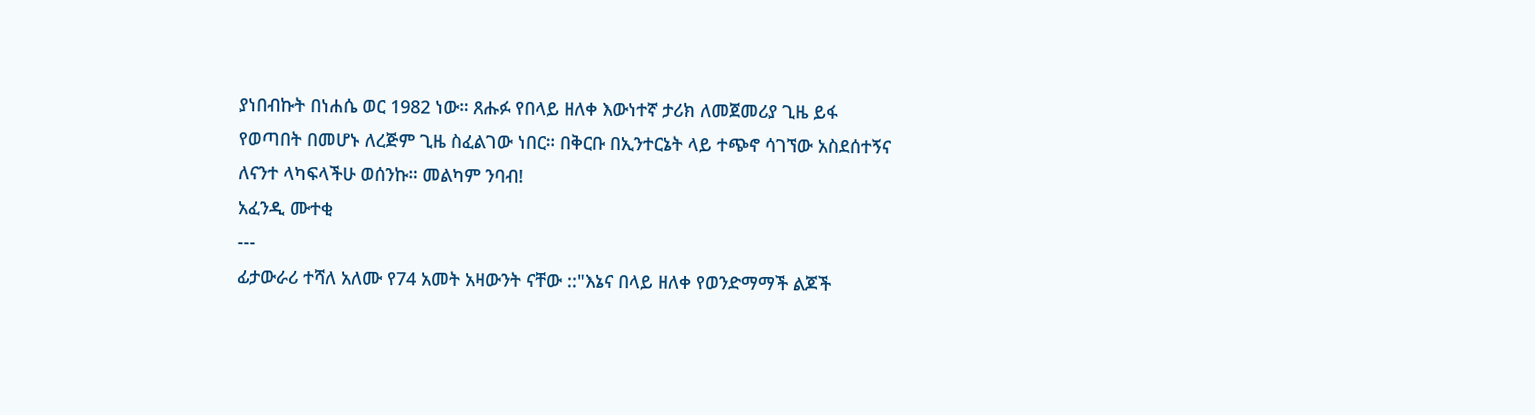ያነበብኩት በነሐሴ ወር 1982 ነው። ጸሑፉ የበላይ ዘለቀ እውነተኛ ታሪክ ለመጀመሪያ ጊዜ ይፋ የወጣበት በመሆኑ ለረጅም ጊዜ ስፈልገው ነበር። በቅርቡ በኢንተርኔት ላይ ተጭኖ ሳገኘው አስደሰተኝና ለናንተ ላካፍላችሁ ወሰንኩ። መልካም ንባብ!
አፈንዲ ሙተቂ
---
ፊታውራሪ ተሻለ አለሙ የ74 አመት አዛውንት ናቸው ::"እኔና በላይ ዘለቀ የወንድማማች ልጆች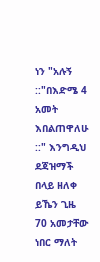ነን "አሉኝ ::"በእድሜ 4 አመት እበልጠዋለሁ ::" እንግዲህ ደጃዝማች በላይ ዘለቀ ይኼን ጊዜ 70 አመታቸው ነበር ማለት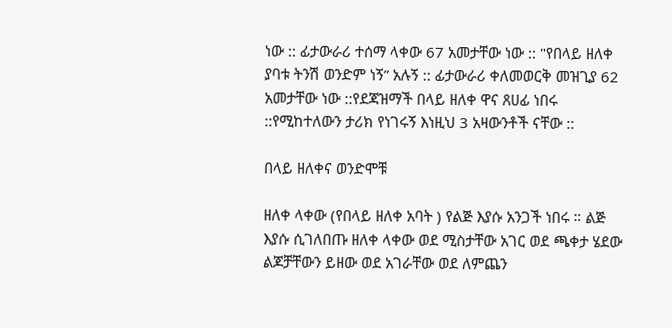ነው :: ፊታውራሪ ተሰማ ላቀው 67 አመታቸው ነው :: "የበላይ ዘለቀ ያባቱ ትንሽ ወንድም ነኝ” አሉኝ :: ፊታውራሪ ቀለመወርቅ መዝጊያ 62 አመታቸው ነው ::የደጃዝማች በላይ ዘለቀ ዋና ጸሀፊ ነበሩ ::የሚከተለውን ታሪክ የነገሩኝ እነዚህ 3 አዛውንቶች ናቸው ::

በላይ ዘለቀና ወንድሞቹ

ዘለቀ ላቀው (የበላይ ዘለቀ አባት ) የልጅ እያሱ አንጋች ነበሩ ። ልጅ እያሱ ሲገለበጡ ዘለቀ ላቀው ወደ ሚስታቸው አገር ወደ ጫቀታ ሄደው ልጆቻቸውን ይዘው ወደ አገራቸው ወደ ለምጨን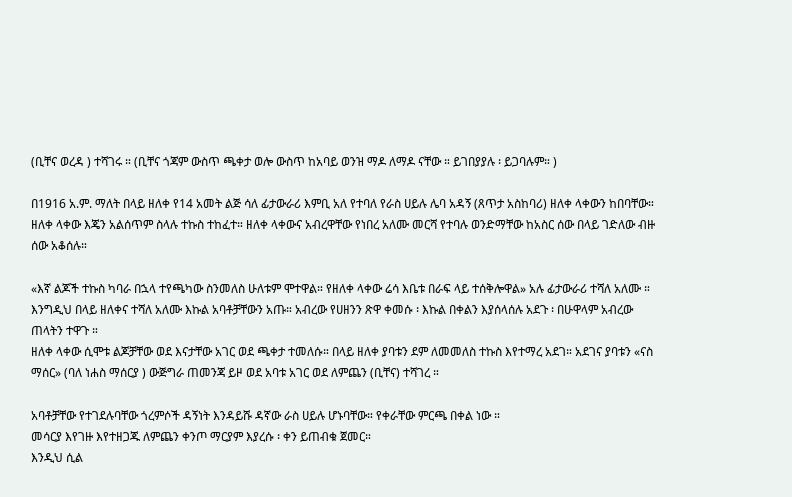(ቢቸና ወረዳ ) ተሻገሩ ። (ቢቸና ጎጃም ውስጥ ጫቀታ ወሎ ውስጥ ከአባይ ወንዝ ማዶ ለማዶ ናቸው ። ይገበያያሉ ፡ ይጋባሉም። )

በ1916 አ.ም. ማለት በላይ ዘለቀ የ14 አመት ልጅ ሳለ ፊታውራሪ እምቢ አለ የተባለ የራስ ሀይሉ ሌባ አዳኝ (ጸጥታ አስከባሪ) ዘለቀ ላቀውን ከበባቸው። ዘለቀ ላቀው እጄን አልሰጥም ስላሉ ተኩስ ተከፈተ። ዘለቀ ላቀውና አብረዋቸው የነበረ አለሙ መርሻ የተባሉ ወንድማቸው ከአስር ሰው በላይ ገድለው ብዙ ሰው አቆሰሉ።

«እኛ ልጆች ተኩስ ካባራ በኋላ ተየጫካው ስንመለስ ሁለቱም ሞተዋል። የዘለቀ ላቀው ሬሳ እቤቱ በራፍ ላይ ተሰቅሎዋል» አሉ ፊታውራሪ ተሻለ አለሙ ። እንግዲህ በላይ ዘለቀና ተሻለ አለሙ እኩል አባቶቻቸውን አጡ። አብረው የሀዘንን ጽዋ ቀመሱ ፡ እኩል በቀልን እያሰላሰሉ አደጉ ፡ በሁዋላም አብረው ጠላትን ተዋጉ ።
ዘለቀ ላቀው ሲሞቱ ልጆቻቸው ወደ እናታቸው አገር ወደ ጫቀታ ተመለሱ። በላይ ዘለቀ ያባቱን ደም ለመመለስ ተኩስ እየተማረ አደገ። አደገና ያባቱን «ናስ ማሰር» (ባለ ነሐስ ማሰርያ ) ውጅግራ ጠመንጃ ይዞ ወደ አባቱ አገር ወደ ለምጨን (ቢቸና) ተሻገረ ።

አባቶቻቸው የተገደሉባቸው ጎረምሶች ዳኝነት እንዳይሹ ዳኛው ራስ ሀይሉ ሆኑባቸው። የቀራቸው ምርጫ በቀል ነው ።
መሳርያ እየገዙ እየተዘጋጁ ለምጨን ቀንጦ ማርያም እያረሱ ፡ ቀን ይጠብቁ ጀመር።
እንዲህ ሲል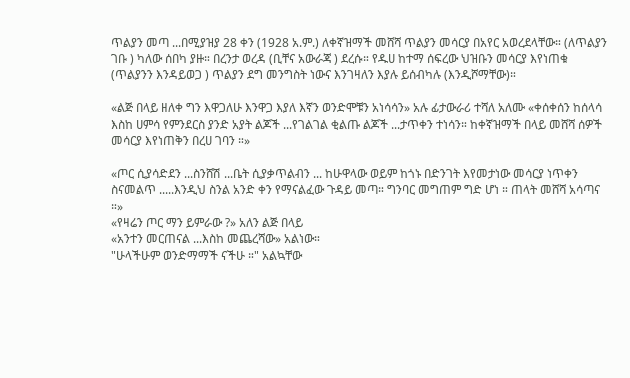ጥልያን መጣ ...በሚያዝያ 28 ቀን (1928 አ.ም.) ለቀኛዝማች መሸሻ ጥልያን መሳርያ በአየር አወረደላቸው። (ለጥልያን ገቡ ) ካለው ሰበካ ያዙ። በረንታ ወረዳ (ቢቸና አውራጃ ) ደረሱ። የዱሀ ከተማ ሰፍረው ህዝቡን መሳርያ እየነጠቁ (ጥልያንን እንዳይወጋ ) ጥልያን ደግ መንግስት ነውና እንገዛለን እያሉ ይሰብካሉ (እንዲሾማቸው)።

«ልጅ በላይ ዘለቀ ግን እዋጋለሁ እንዋጋ እያለ እኛን ወንድሞቹን አነሳሳን» አሉ ፊታውራሪ ተሻለ አለሙ «ቀሰቀሰን ከሰላሳ እስከ ሀምሳ የምንደርስ ያንድ አያት ልጆች ...የገልገል ቂልጡ ልጆች ...ታጥቀን ተነሳን። ከቀኛዝማች በላይ መሸሻ ሰዎች መሳርያ እየነጠቅን በረሀ ገባን ።»

«ጦር ሲያሳድደን ...ስንሸሽ ...ቤት ሲያቃጥልብን ... ከሁዋላው ወይም ከጎኑ በድንገት እየመታነው መሳርያ ነጥቀን ስናመልጥ .....እንዲህ ስንል አንድ ቀን የማናልፈው ጉዳይ መጣ። ግንባር መግጠም ግድ ሆነ ። ጠላት መሸሻ አሳጣና ።»
«የዛሬን ጦር ማን ይምራው ?» አለን ልጅ በላይ
«አንተን መርጠናል ...እስከ መጨረሻው» አልነው።
"ሁላችሁም ወንድማማች ናችሁ ።" አልኳቸው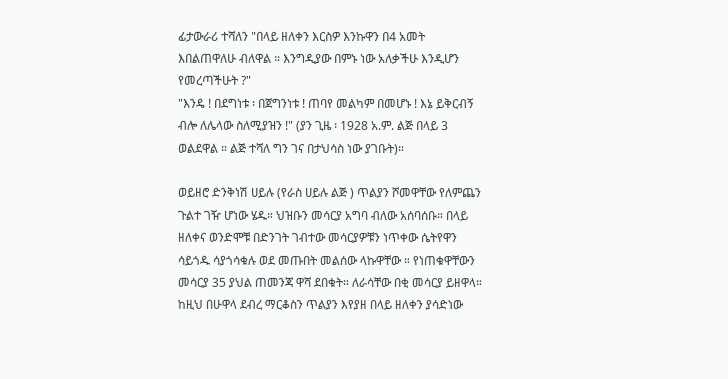ፊታውራሪ ተሻለን "በላይ ዘለቀን እርስዎ እንኩዋን በ4 አመት እበልጠዋለሁ ብለዋል ። እንግዲያው በምኑ ነው አለቃችሁ እንዲሆን የመረጣችሁት ?"
"እንዴ ! በደግነቱ ፡ በጀግንነቱ ! ጠባየ መልካም በመሆኑ ! እኔ ይቅርብኝ ብሎ ለሌላው ስለሚያዝን !" (ያን ጊዜ ፡ 1928 አ.ም. ልጅ በላይ 3 ወልደዋል ። ልጅ ተሻለ ግን ገና በታህሳስ ነው ያገቡት)።

ወይዘሮ ድንቅነሽ ሀይሉ (የራስ ሀይሉ ልጅ ) ጥልያን ሾመዋቸው የለምጨን ጉልተ ገዥ ሆነው ሄዱ። ህዝቡን መሳርያ አግባ ብለው አሰባሰቡ። በላይ ዘለቀና ወንድሞቹ በድንገት ገብተው መሳርያዎቹን ነጥቀው ሴትየዋን ሳይጎዱ ሳያጎሳቁሉ ወደ መጡበት መልሰው ላኩዋቸው ። የነጠቁዋቸውን መሳርያ 35 ያህል ጠመንጃ ዋሻ ደበቁት። ለራሳቸው በቂ መሳርያ ይዘዋላ።
ከዚህ በሁዋላ ደብረ ማርቆስን ጥልያን እየያዘ በላይ ዘለቀን ያሳድነው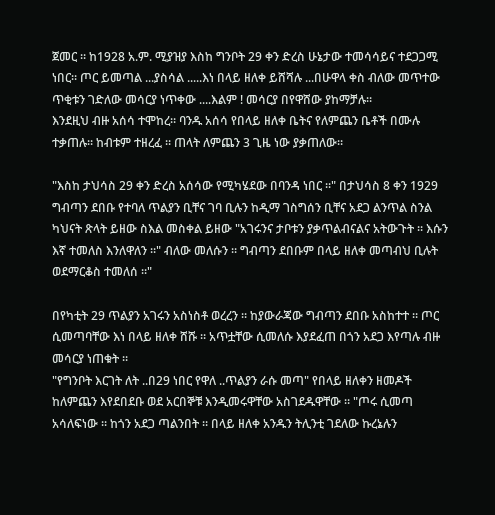ጀመር ። ከ1928 አ.ም. ሚያዝያ እስከ ግንቦት 29 ቀን ድረስ ሁኔታው ተመሳሳይና ተደጋጋሚ ነበር። ጦር ይመጣል ...ያስሳል .....እነ በላይ ዘለቀ ይሸሻሉ ...በሁዋላ ቀስ ብለው መጥተው ጥቂቱን ገድለው መሳርያ ነጥቀው ....እልም ! መሳርያ በየዋሸው ያከማቻሉ።
እንደዚህ ብዙ አሰሳ ተሞከረ። ባንዱ አሰሳ የበላይ ዘለቀ ቤትና የለምጨን ቤቶች በሙሉ ተቃጠሉ። ከብቱም ተዘረፈ ። ጠላት ለምጨን 3 ጊዜ ነው ያቃጠለው።

"እስከ ታህሳስ 29 ቀን ድረስ አሰሳው የሚካሄደው በባንዳ ነበር ።" በታህሳስ 8 ቀን 1929 ግብጣን ደበቡ የተባለ ጥልያን ቢቸና ገባ ቢሉን ከዲማ ገስግሰን ቢቸና አደጋ ልንጥል ስንል ካህናት ጽላት ይዘው ስእል መስቀል ይዘው "አገሩንና ታቦቱን ያቃጥልብናልና አትውጉት ። እሱን እኛ ተመለስ እንለዋለን ።" ብለው መለሱን ። ግብጣን ደበቡም በላይ ዘለቀ መጣብህ ቢሉት ወደማርቆስ ተመለሰ ።"

በየካቲት 29 ጥልያን አገሩን አስነስቶ ወረረን ። ከያውራጃው ግብጣን ደበቡ አስከተተ ። ጦር ሲመጣባቸው እነ በላይ ዘለቀ ሸሹ ። አጥቷቸው ሲመለሱ እያደፈጠ በጎን አደጋ እየጣሉ ብዙ መሳርያ ነጠቁት ።
"የግንቦት እርገት ለት ..በ29 ነበር የዋለ ..ጥልያን ራሱ መጣ" የበላይ ዘለቀን ዘመዶች ከለምጨን እየደበደቡ ወደ አርበኞቹ እንዲመሩዋቸው አስገደዱዋቸው ። "ጦሩ ሲመጣ አሳለፍነው ። ከጎን አደጋ ጣልንበት ። በላይ ዘለቀ አንዱን ትሊንቲ ገደለው ኩረኔሉን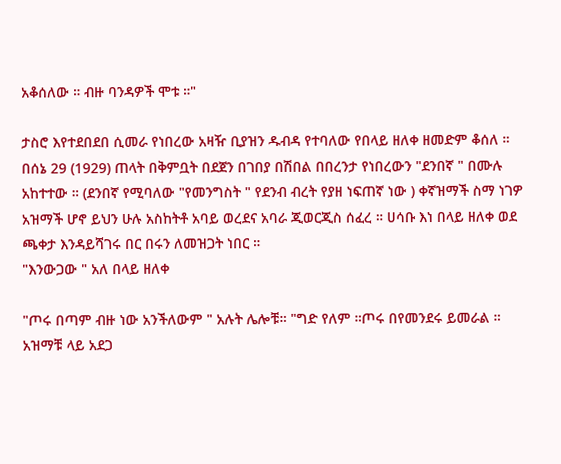አቆሰለው ። ብዙ ባንዳዎች ሞቱ ።"

ታስሮ እየተደበደበ ሲመራ የነበረው አዛዥ ቢያዝን ዱብዳ የተባለው የበላይ ዘለቀ ዘመድም ቆሰለ ።
በሰኔ 29 (1929) ጠላት በቅምቧት በደጀን በገበያ በሽበል በበረንታ የነበረውን "ደንበኛ " በሙሉ አከተተው ። (ደንበኛ የሚባለው "የመንግስት " የደንብ ብረት የያዘ ነፍጠኛ ነው ) ቀኛዝማች ስማ ነገዎ አዝማች ሆኖ ይህን ሁሉ አስከትቶ አባይ ወረደና አባራ ጂወርጂስ ሰፈረ ። ሀሳቡ እነ በላይ ዘለቀ ወደ ጫቀታ እንዳይሻገሩ በር በሩን ለመዝጋት ነበር ።
"እንውጋው " አለ በላይ ዘለቀ

"ጦሩ በጣም ብዙ ነው አንችለውም " አሉት ሌሎቹ። "ግድ የለም ።ጦሩ በየመንደሩ ይመራል ። አዝማቹ ላይ አደጋ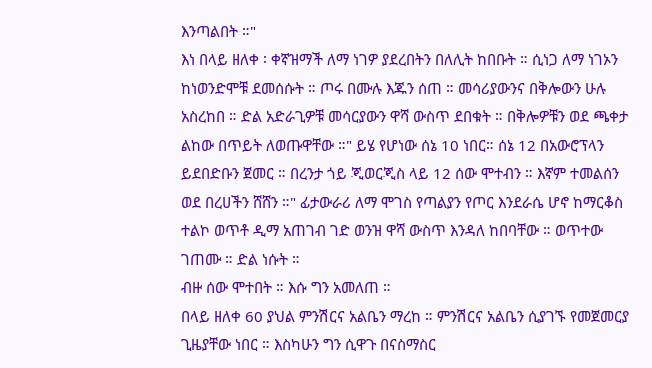እንጣልበት ።"
እነ በላይ ዘለቀ ፡ ቀኛዝማች ለማ ነገዎ ያደረበትን በለሊት ከበቡት ። ሲነጋ ለማ ነገኦን ከነወንድሞቹ ደመሰሱት ። ጦሩ በሙሉ እጁን ሰጠ ። መሳሪያውንና በቅሎውን ሁሉ አስረከበ ። ድል አድራጊዎቹ መሳርያውን ዋሻ ውስጥ ደበቁት ። በቅሎዎቹን ወደ ጫቀታ ልከው በጥይት ለወጡዋቸው ።" ይሄ የሆነው ሰኔ 10 ነበር። ሰኔ 12 በአውሮፕላን ይደበድቡን ጀመር ። በረንታ ጎይ ጂወርጂስ ላይ 12 ሰው ሞተብን ። እኛም ተመልሰን ወደ በረሀችን ሸሸን ።" ፊታውራሪ ለማ ሞገስ የጣልያን የጦር እንደራሴ ሆኖ ከማርቆስ ተልኮ ወጥቶ ዲማ አጠገብ ገድ ወንዝ ዋሻ ውስጥ እንዳለ ከበባቸው ። ወጥተው ገጠሙ ። ድል ነሱት ።
ብዙ ሰው ሞተበት ። እሱ ግን አመለጠ ።
በላይ ዘለቀ 60 ያህል ምንሽርና አልቤን ማረከ ። ምንሽርና አልቤን ሲያገኙ የመጀመርያ ጊዜያቸው ነበር ። እስካሁን ግን ሲዋጉ በናስማስር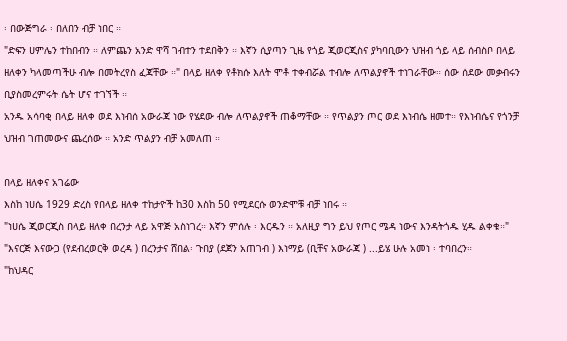፡ በውጅግራ ፡ በለበን ብቻ ነበር ።
"ድፍን ሀምሌን ተከበብን ። ለምጨን አንድ ዋሻ ገብተን ተደበቅን ። እኛን ሲያጣን ጊዜ የጎይ ጂወርጂስና ያካባቢውን ህዝብ ጎይ ላይ ሰብስቦ በላይ ዘለቀን ካላመጣችሁ ብሎ በመትረየስ ፈጃቸው ።" በላይ ዘለቀ የቶክሱ እለት ሞቶ ተቀብሯል ተብሎ ለጥልያኖች ተነገራቸው። ሰው ሰደው መቃብሩን ቢያስመረምሩት ሴት ሆና ተገኘች ።
አንዱ አሳባቂ በላይ ዘለቀ ወደ እነብሰ አውራጃ ነው የሄደው ብሎ ለጥልያኖች ጠቆማቸው ። የጥልያን ጦር ወደ እነብሴ ዘመተ። የእነብሴና የጎንቻ ህዝብ ገጠመውና ጨረሰው ። አንድ ጥልያን ብቻ አመለጠ ።

በላይ ዘለቀና አገሬው
እስከ ነሀሴ 1929 ድረስ የበላይ ዘለቀ ተከታዮች ከ30 እስከ 50 የሚደርሱ ወንድሞቹ ብቻ ነበሩ ።
"ነሀሴ ጂወርጂስ በላይ ዘለቀ በረንታ ላይ አዋጅ አስነገረ። እኛን ምሰሉ ፡ እርዱን ። አለዚያ ግን ይህ የጦር ሜዳ ነውና እንዳትጎዱ ሂዱ ልቀቁ።"
"እናርጅ እናውጋ (የደብረወርቅ ወረዳ ) በረንታና ሸበል፡ ጉበያ (ደጀን አጠገብ ) እነማይ (ቢቸና አውራጃ ) ...ይሄ ሁሉ አመነ ፡ ተባበረን።
"ከህዳር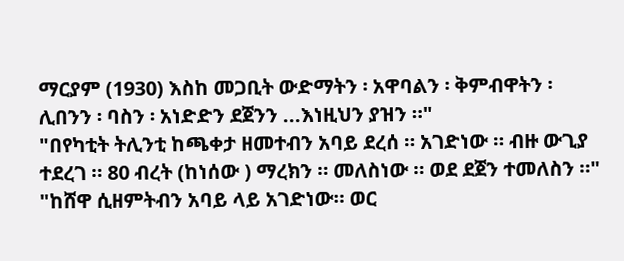ማርያም (1930) እስከ መጋቢት ውድማትን ፡ አዋባልን ፡ ቅምብዋትን ፡ ሊበንን ፡ ባስን ፡ አነድድን ደጀንን ...እነዚህን ያዝን ።"
"በየካቲት ትሊንቲ ከጫቀታ ዘመተብን አባይ ደረሰ ። አገድነው ። ብዙ ውጊያ ተደረገ ። 80 ብረት (ከነሰው ) ማረክን ። መለስነው ። ወደ ደጀን ተመለስን ።"
"ከሸዋ ሲዘምትብን አባይ ላይ አገድነው። ወር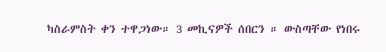ካስራምስት ቀን ተዋጋነው። 3 መኪናዎች ሰበርን ። ውስጣቸው የነበሩ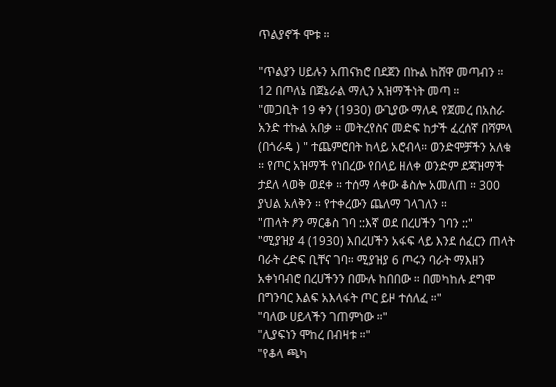ጥልያኖች ሞቱ ።

"ጥልያን ሀይሉን አጠናክሮ በደጀን በኩል ከሸዋ መጣብን ። 12 በጦለኔ በጀኔራል ማሊን አዝማችነት መጣ ።
"መጋቢት 19 ቀን (1930) ውጊያው ማለዳ የጀመረ በአስራ አንድ ተኩል አበቃ ። መትረየስና መድፍ ከታች ፈረሰኛ በሻምላ (በጎራዴ ) " ተጨምሮበት ከላይ አሮብላ። ወንድሞቻችን አለቁ ። የጦር አዝማች የነበረው የበላይ ዘለቀ ወንድም ደጃዝማች ታደለ ላወቅ ወደቀ ። ተሰማ ላቀው ቆስሎ አመለጠ ። 300 ያህል አለቅን ። የተቀረውን ጨለማ ገላገለን ።
"ጠላት ፆን ማርቆስ ገባ ::እኛ ወደ በረሀችን ገባን ::"
"ሚያዝያ 4 (1930) እበረሀችን አፋፍ ላይ እንደ ሰፈርን ጠላት ባራት ረድፍ ቢቸና ገባ። ሚያዝያ 6 ጦሩን ባራት ማእዘን አቀነባብሮ በረሀችንን በሙሉ ከበበው ። በመካከሉ ደግሞ በግንባር እልፍ አእላፋት ጦር ይዞ ተሰለፈ ።"
"ባለው ሀይላችን ገጠምነው ።"
"ሊያፍነን ሞከረ በብዛቱ ።"
"የቆላ ጫካ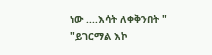ነው ....እሳት ለቀቅንበት "
"ይገርማል እኮ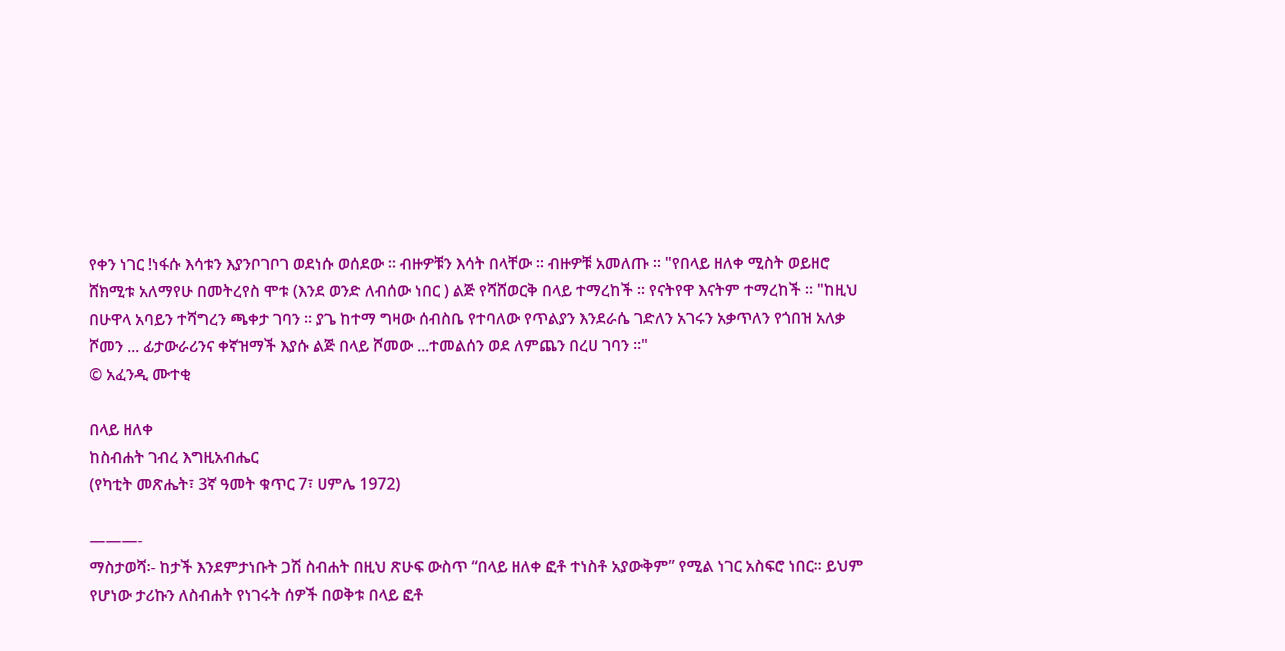የቀን ነገር !ነፋሱ እሳቱን እያንቦገቦገ ወደነሱ ወሰደው ። ብዙዎቹን እሳት በላቸው ። ብዙዎቹ አመለጡ ። "የበላይ ዘለቀ ሚስት ወይዘሮ ሸክሚቱ አለማየሁ በመትረየስ ሞቱ (እንደ ወንድ ለብሰው ነበር ) ልጅ የሻሸወርቅ በላይ ተማረከች ። የናትየዋ እናትም ተማረከች ። "ከዚህ በሁዋላ አባይን ተሻግረን ጫቀታ ገባን ። ያጌ ከተማ ግዛው ሰብስቤ የተባለው የጥልያን እንደራሴ ገድለን አገሩን አቃጥለን የጎበዝ አለቃ ሾመን ... ፊታውራሪንና ቀኛዝማች እያሱ ልጅ በላይ ሾመው ...ተመልሰን ወደ ለምጨን በረሀ ገባን ።"
© አፈንዲ ሙተቂ

በላይ ዘለቀ
ከስብሐት ገብረ እግዚአብሔር
(የካቲት መጽሔት፣ 3ኛ ዓመት ቁጥር 7፣ ሀምሌ 1972)

———-
ማስታወሻ፡- ከታች እንደምታነቡት ጋሽ ስብሐት በዚህ ጽሁፍ ውስጥ “በላይ ዘለቀ ፎቶ ተነስቶ አያውቅም” የሚል ነገር አስፍሮ ነበር። ይህም የሆነው ታሪኩን ለስብሐት የነገሩት ሰዎች በወቅቱ በላይ ፎቶ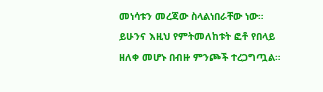መነሳቱን መረጃው ስላልነበራቸው ነው። ይሁንና እዚህ የምትመለከቱት ፎቶ የበላይ ዘለቀ መሆኑ በብዙ ምንጮች ተረጋግጧል።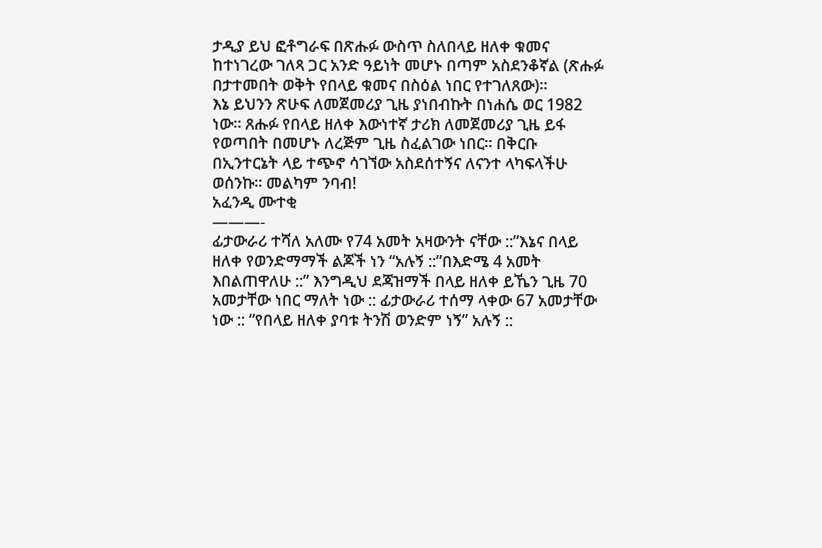ታዲያ ይህ ፎቶግራፍ በጽሑፉ ውስጥ ስለበላይ ዘለቀ ቁመና ከተነገረው ገለጻ ጋር አንድ ዓይነት መሆኑ በጣም አስደንቆኛል (ጽሑፉ በታተመበት ወቅት የበላይ ቁመና በስዕል ነበር የተገለጸው)።
እኔ ይህንን ጽሁፍ ለመጀመሪያ ጊዜ ያነበብኩት በነሐሴ ወር 1982 ነው። ጸሑፉ የበላይ ዘለቀ እውነተኛ ታሪክ ለመጀመሪያ ጊዜ ይፋ የወጣበት በመሆኑ ለረጅም ጊዜ ስፈልገው ነበር። በቅርቡ በኢንተርኔት ላይ ተጭኖ ሳገኘው አስደሰተኝና ለናንተ ላካፍላችሁ ወሰንኩ። መልካም ንባብ!
አፈንዲ ሙተቂ
———-
ፊታውራሪ ተሻለ አለሙ የ74 አመት አዛውንት ናቸው ::”እኔና በላይ ዘለቀ የወንድማማች ልጆች ነን “አሉኝ ::”በእድሜ 4 አመት እበልጠዋለሁ ::” እንግዲህ ደጃዝማች በላይ ዘለቀ ይኼን ጊዜ 70 አመታቸው ነበር ማለት ነው :: ፊታውራሪ ተሰማ ላቀው 67 አመታቸው ነው :: “የበላይ ዘለቀ ያባቱ ትንሽ ወንድም ነኝ” አሉኝ ::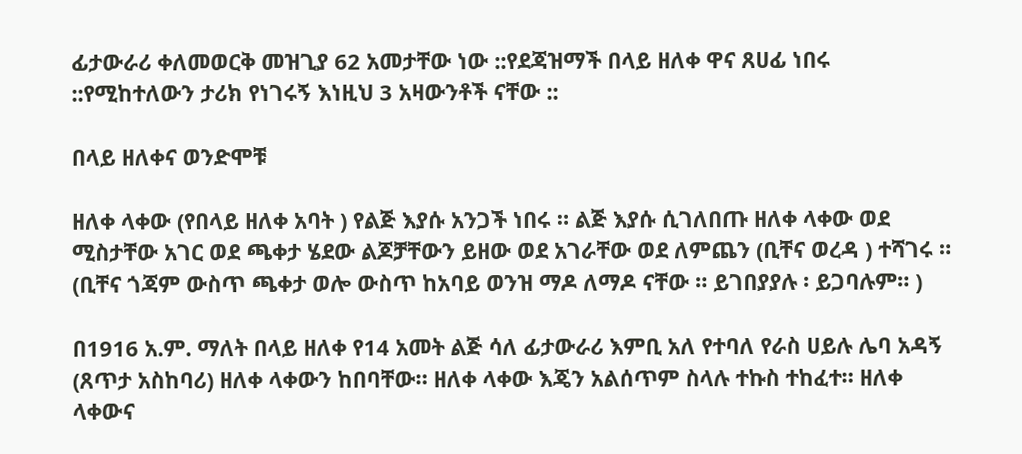ፊታውራሪ ቀለመወርቅ መዝጊያ 62 አመታቸው ነው ::የደጃዝማች በላይ ዘለቀ ዋና ጸሀፊ ነበሩ ::የሚከተለውን ታሪክ የነገሩኝ እነዚህ 3 አዛውንቶች ናቸው ::

በላይ ዘለቀና ወንድሞቹ

ዘለቀ ላቀው (የበላይ ዘለቀ አባት ) የልጅ እያሱ አንጋች ነበሩ ። ልጅ እያሱ ሲገለበጡ ዘለቀ ላቀው ወደ ሚስታቸው አገር ወደ ጫቀታ ሄደው ልጆቻቸውን ይዘው ወደ አገራቸው ወደ ለምጨን (ቢቸና ወረዳ ) ተሻገሩ ። (ቢቸና ጎጃም ውስጥ ጫቀታ ወሎ ውስጥ ከአባይ ወንዝ ማዶ ለማዶ ናቸው ። ይገበያያሉ ፡ ይጋባሉም። )

በ1916 አ.ም. ማለት በላይ ዘለቀ የ14 አመት ልጅ ሳለ ፊታውራሪ እምቢ አለ የተባለ የራስ ሀይሉ ሌባ አዳኝ (ጸጥታ አስከባሪ) ዘለቀ ላቀውን ከበባቸው። ዘለቀ ላቀው እጄን አልሰጥም ስላሉ ተኩስ ተከፈተ። ዘለቀ ላቀውና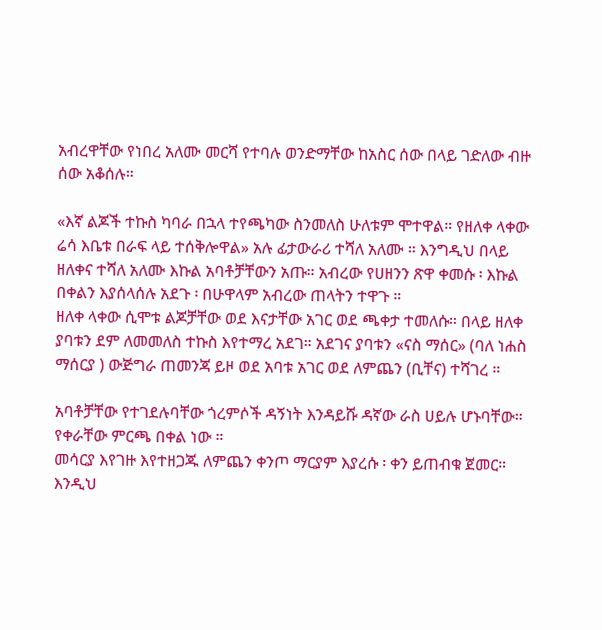አብረዋቸው የነበረ አለሙ መርሻ የተባሉ ወንድማቸው ከአስር ሰው በላይ ገድለው ብዙ ሰው አቆሰሉ።

«እኛ ልጆች ተኩስ ካባራ በኋላ ተየጫካው ስንመለስ ሁለቱም ሞተዋል። የዘለቀ ላቀው ሬሳ እቤቱ በራፍ ላይ ተሰቅሎዋል» አሉ ፊታውራሪ ተሻለ አለሙ ። እንግዲህ በላይ ዘለቀና ተሻለ አለሙ እኩል አባቶቻቸውን አጡ። አብረው የሀዘንን ጽዋ ቀመሱ ፡ እኩል በቀልን እያሰላሰሉ አደጉ ፡ በሁዋላም አብረው ጠላትን ተዋጉ ።
ዘለቀ ላቀው ሲሞቱ ልጆቻቸው ወደ እናታቸው አገር ወደ ጫቀታ ተመለሱ። በላይ ዘለቀ ያባቱን ደም ለመመለስ ተኩስ እየተማረ አደገ። አደገና ያባቱን «ናስ ማሰር» (ባለ ነሐስ ማሰርያ ) ውጅግራ ጠመንጃ ይዞ ወደ አባቱ አገር ወደ ለምጨን (ቢቸና) ተሻገረ ።

አባቶቻቸው የተገደሉባቸው ጎረምሶች ዳኝነት እንዳይሹ ዳኛው ራስ ሀይሉ ሆኑባቸው። የቀራቸው ምርጫ በቀል ነው ።
መሳርያ እየገዙ እየተዘጋጁ ለምጨን ቀንጦ ማርያም እያረሱ ፡ ቀን ይጠብቁ ጀመር።
እንዲህ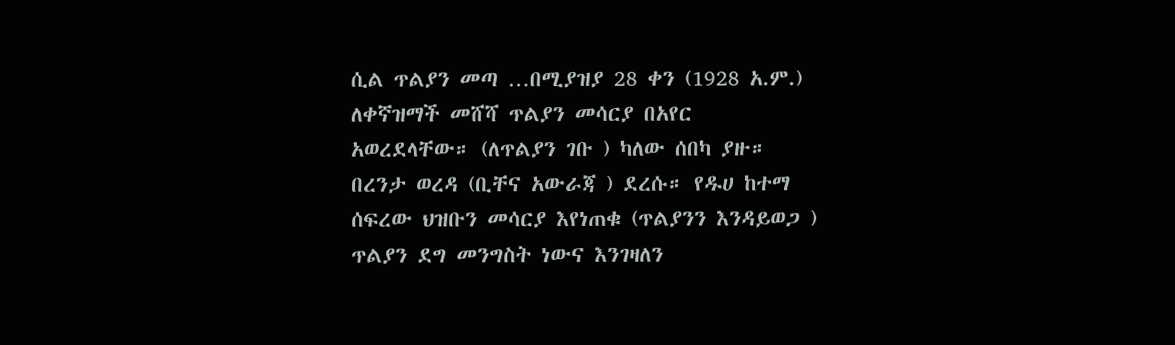ሲል ጥልያን መጣ …በሚያዝያ 28 ቀን (1928 አ.ም.) ለቀኛዝማች መሸሻ ጥልያን መሳርያ በአየር አወረደላቸው። (ለጥልያን ገቡ ) ካለው ሰበካ ያዙ። በረንታ ወረዳ (ቢቸና አውራጃ ) ደረሱ። የዱሀ ከተማ ሰፍረው ህዝቡን መሳርያ እየነጠቁ (ጥልያንን እንዳይወጋ ) ጥልያን ደግ መንግስት ነውና እንገዛለን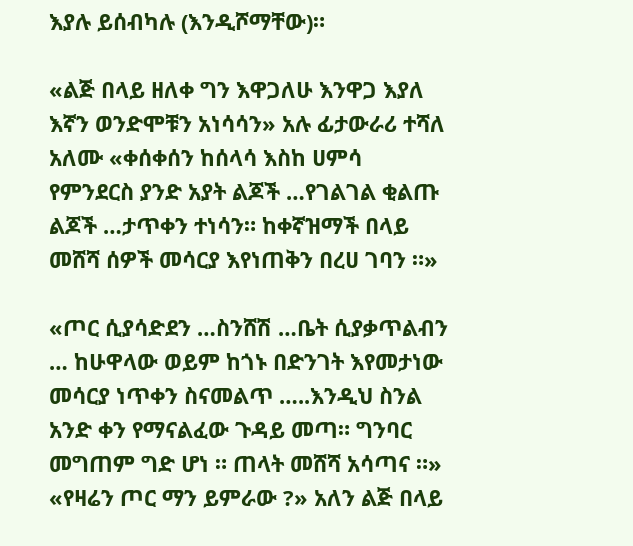እያሉ ይሰብካሉ (እንዲሾማቸው)።

«ልጅ በላይ ዘለቀ ግን እዋጋለሁ እንዋጋ እያለ እኛን ወንድሞቹን አነሳሳን» አሉ ፊታውራሪ ተሻለ አለሙ «ቀሰቀሰን ከሰላሳ እስከ ሀምሳ የምንደርስ ያንድ አያት ልጆች …የገልገል ቂልጡ ልጆች …ታጥቀን ተነሳን። ከቀኛዝማች በላይ መሸሻ ሰዎች መሳርያ እየነጠቅን በረሀ ገባን ።»

«ጦር ሲያሳድደን …ስንሸሽ …ቤት ሲያቃጥልብን … ከሁዋላው ወይም ከጎኑ በድንገት እየመታነው መሳርያ ነጥቀን ስናመልጥ …..እንዲህ ስንል አንድ ቀን የማናልፈው ጉዳይ መጣ። ግንባር መግጠም ግድ ሆነ ። ጠላት መሸሻ አሳጣና ።»
«የዛሬን ጦር ማን ይምራው ?» አለን ልጅ በላይ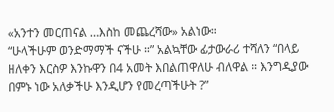«አንተን መርጠናል …እስከ መጨረሻው» አልነው።
“ሁላችሁም ወንድማማች ናችሁ ።” አልኳቸው ፊታውራሪ ተሻለን “በላይ ዘለቀን እርስዎ እንኩዋን በ4 አመት እበልጠዋለሁ ብለዋል ። እንግዲያው በምኑ ነው አለቃችሁ እንዲሆን የመረጣችሁት ?”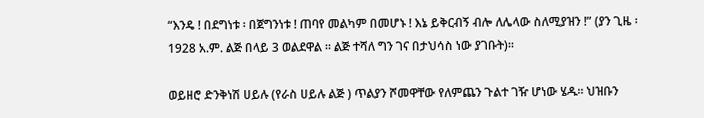“እንዴ ! በደግነቱ ፡ በጀግንነቱ ! ጠባየ መልካም በመሆኑ ! እኔ ይቅርብኝ ብሎ ለሌላው ስለሚያዝን !” (ያን ጊዜ ፡ 1928 አ.ም. ልጅ በላይ 3 ወልደዋል ። ልጅ ተሻለ ግን ገና በታህሳስ ነው ያገቡት)።

ወይዘሮ ድንቅነሽ ሀይሉ (የራስ ሀይሉ ልጅ ) ጥልያን ሾመዋቸው የለምጨን ጉልተ ገዥ ሆነው ሄዱ። ህዝቡን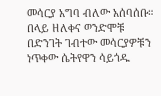መሳርያ አግባ ብለው አሰባሰቡ። በላይ ዘለቀና ወንድሞቹ በድንገት ገብተው መሳርያዎቹን ነጥቀው ሴትየዋን ሳይጎዱ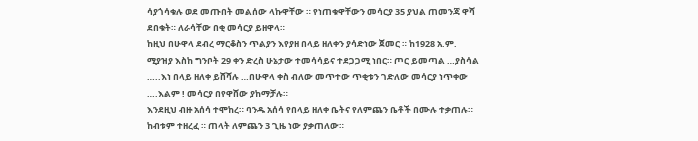ሳያጎሳቁሉ ወደ መጡበት መልሰው ላኩዋቸው ። የነጠቁዋቸውን መሳርያ 35 ያህል ጠመንጃ ዋሻ ደበቁት። ለራሳቸው በቂ መሳርያ ይዘዋላ።
ከዚህ በሁዋላ ደብረ ማርቆስን ጥልያን እየያዘ በላይ ዘለቀን ያሳድነው ጀመር ። ከ1928 አ.ም. ሚያዝያ እስከ ግንቦት 29 ቀን ድረስ ሁኔታው ተመሳሳይና ተደጋጋሚ ነበር። ጦር ይመጣል …ያስሳል …..እነ በላይ ዘለቀ ይሸሻሉ …በሁዋላ ቀስ ብለው መጥተው ጥቂቱን ገድለው መሳርያ ነጥቀው ….እልም ! መሳርያ በየዋሸው ያከማቻሉ።
እንደዚህ ብዙ አሰሳ ተሞከረ። ባንዱ አሰሳ የበላይ ዘለቀ ቤትና የለምጨን ቤቶች በሙሉ ተቃጠሉ። ከብቱም ተዘረፈ ። ጠላት ለምጨን 3 ጊዜ ነው ያቃጠለው።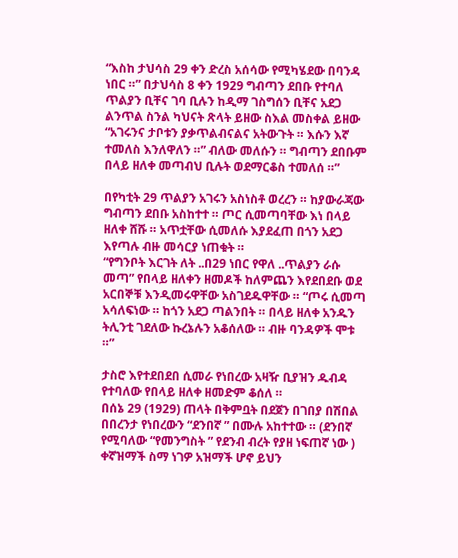“እስከ ታህሳስ 29 ቀን ድረስ አሰሳው የሚካሄደው በባንዳ ነበር ።” በታህሳስ 8 ቀን 1929 ግብጣን ደበቡ የተባለ ጥልያን ቢቸና ገባ ቢሉን ከዲማ ገስግሰን ቢቸና አደጋ ልንጥል ስንል ካህናት ጽላት ይዘው ስእል መስቀል ይዘው “አገሩንና ታቦቱን ያቃጥልብናልና አትውጉት ። እሱን እኛ ተመለስ እንለዋለን ።” ብለው መለሱን ። ግብጣን ደበቡም በላይ ዘለቀ መጣብህ ቢሉት ወደማርቆስ ተመለሰ ።”

በየካቲት 29 ጥልያን አገሩን አስነስቶ ወረረን ። ከያውራጃው ግብጣን ደበቡ አስከተተ ። ጦር ሲመጣባቸው እነ በላይ ዘለቀ ሸሹ ። አጥቷቸው ሲመለሱ እያደፈጠ በጎን አደጋ እየጣሉ ብዙ መሳርያ ነጠቁት ።
“የግንቦት እርገት ለት ..በ29 ነበር የዋለ ..ጥልያን ራሱ መጣ” የበላይ ዘለቀን ዘመዶች ከለምጨን እየደበደቡ ወደ አርበኞቹ እንዲመሩዋቸው አስገደዱዋቸው ። “ጦሩ ሲመጣ አሳለፍነው ። ከጎን አደጋ ጣልንበት ። በላይ ዘለቀ አንዱን ትሊንቲ ገደለው ኩረኔሉን አቆሰለው ። ብዙ ባንዳዎች ሞቱ ።”

ታስሮ እየተደበደበ ሲመራ የነበረው አዛዥ ቢያዝን ዱብዳ የተባለው የበላይ ዘለቀ ዘመድም ቆሰለ ።
በሰኔ 29 (1929) ጠላት በቅምቧት በደጀን በገበያ በሽበል በበረንታ የነበረውን “ደንበኛ ” በሙሉ አከተተው ። (ደንበኛ የሚባለው “የመንግስት ” የደንብ ብረት የያዘ ነፍጠኛ ነው ) ቀኛዝማች ስማ ነገዎ አዝማች ሆኖ ይህን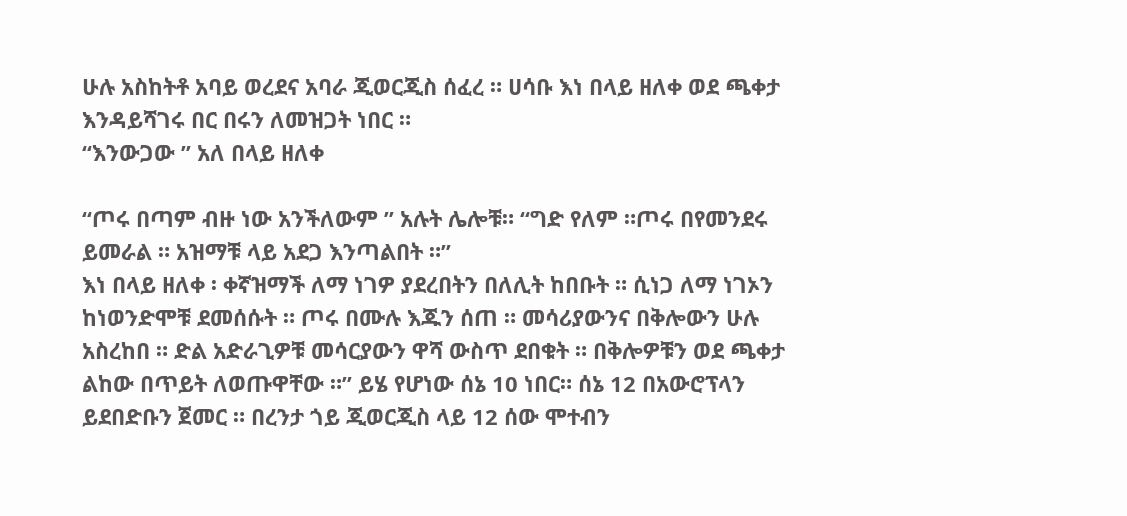ሁሉ አስከትቶ አባይ ወረደና አባራ ጂወርጂስ ሰፈረ ። ሀሳቡ እነ በላይ ዘለቀ ወደ ጫቀታ እንዳይሻገሩ በር በሩን ለመዝጋት ነበር ።
“እንውጋው ” አለ በላይ ዘለቀ

“ጦሩ በጣም ብዙ ነው አንችለውም ” አሉት ሌሎቹ። “ግድ የለም ።ጦሩ በየመንደሩ ይመራል ። አዝማቹ ላይ አደጋ እንጣልበት ።”
እነ በላይ ዘለቀ ፡ ቀኛዝማች ለማ ነገዎ ያደረበትን በለሊት ከበቡት ። ሲነጋ ለማ ነገኦን ከነወንድሞቹ ደመሰሱት ። ጦሩ በሙሉ እጁን ሰጠ ። መሳሪያውንና በቅሎውን ሁሉ አስረከበ ። ድል አድራጊዎቹ መሳርያውን ዋሻ ውስጥ ደበቁት ። በቅሎዎቹን ወደ ጫቀታ ልከው በጥይት ለወጡዋቸው ።” ይሄ የሆነው ሰኔ 10 ነበር። ሰኔ 12 በአውሮፕላን ይደበድቡን ጀመር ። በረንታ ጎይ ጂወርጂስ ላይ 12 ሰው ሞተብን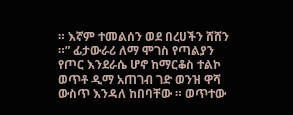። እኛም ተመልሰን ወደ በረሀችን ሸሸን ።” ፊታውራሪ ለማ ሞገስ የጣልያን የጦር እንደራሴ ሆኖ ከማርቆስ ተልኮ ወጥቶ ዲማ አጠገብ ገድ ወንዝ ዋሻ ውስጥ እንዳለ ከበባቸው ። ወጥተው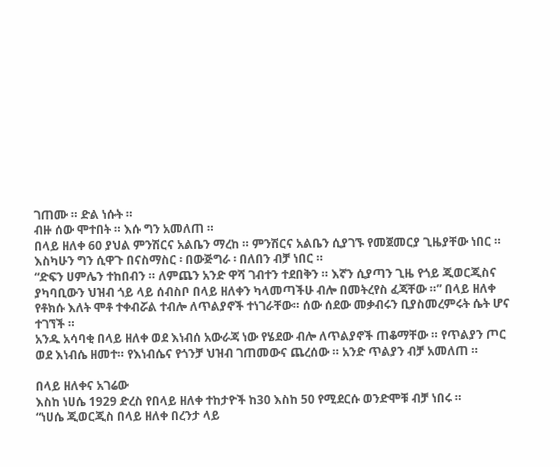ገጠሙ ። ድል ነሱት ።
ብዙ ሰው ሞተበት ። እሱ ግን አመለጠ ።
በላይ ዘለቀ 60 ያህል ምንሽርና አልቤን ማረከ ። ምንሽርና አልቤን ሲያገኙ የመጀመርያ ጊዜያቸው ነበር ። እስካሁን ግን ሲዋጉ በናስማስር ፡ በውጅግራ ፡ በለበን ብቻ ነበር ።
“ድፍን ሀምሌን ተከበብን ። ለምጨን አንድ ዋሻ ገብተን ተደበቅን ። እኛን ሲያጣን ጊዜ የጎይ ጂወርጂስና ያካባቢውን ህዝብ ጎይ ላይ ሰብስቦ በላይ ዘለቀን ካላመጣችሁ ብሎ በመትረየስ ፈጃቸው ።” በላይ ዘለቀ የቶክሱ እለት ሞቶ ተቀብሯል ተብሎ ለጥልያኖች ተነገራቸው። ሰው ሰደው መቃብሩን ቢያስመረምሩት ሴት ሆና ተገኘች ።
አንዱ አሳባቂ በላይ ዘለቀ ወደ እነብሰ አውራጃ ነው የሄደው ብሎ ለጥልያኖች ጠቆማቸው ። የጥልያን ጦር ወደ እነብሴ ዘመተ። የእነብሴና የጎንቻ ህዝብ ገጠመውና ጨረሰው ። አንድ ጥልያን ብቻ አመለጠ ።

በላይ ዘለቀና አገሬው
እስከ ነሀሴ 1929 ድረስ የበላይ ዘለቀ ተከታዮች ከ30 እስከ 50 የሚደርሱ ወንድሞቹ ብቻ ነበሩ ።
“ነሀሴ ጂወርጂስ በላይ ዘለቀ በረንታ ላይ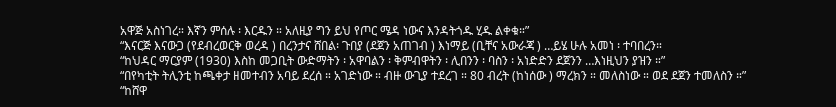አዋጅ አስነገረ። እኛን ምሰሉ ፡ እርዱን ። አለዚያ ግን ይህ የጦር ሜዳ ነውና እንዳትጎዱ ሂዱ ልቀቁ።”
“እናርጅ እናውጋ (የደብረወርቅ ወረዳ ) በረንታና ሸበል፡ ጉበያ (ደጀን አጠገብ ) እነማይ (ቢቸና አውራጃ ) …ይሄ ሁሉ አመነ ፡ ተባበረን።
“ከህዳር ማርያም (1930) እስከ መጋቢት ውድማትን ፡ አዋባልን ፡ ቅምብዋትን ፡ ሊበንን ፡ ባስን ፡ አነድድን ደጀንን …እነዚህን ያዝን ።”
“በየካቲት ትሊንቲ ከጫቀታ ዘመተብን አባይ ደረሰ ። አገድነው ። ብዙ ውጊያ ተደረገ ። 80 ብረት (ከነሰው ) ማረክን ። መለስነው ። ወደ ደጀን ተመለስን ።”
“ከሸዋ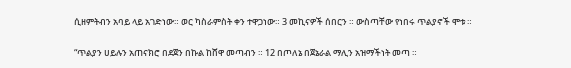ሲዘምትብን አባይ ላይ አገድነው። ወር ካስራምስት ቀን ተዋጋነው። 3 መኪናዎች ሰበርን ። ውስጣቸው የነበሩ ጥልያኖች ሞቱ ።

“ጥልያን ሀይሉን አጠናክሮ በደጀን በኩል ከሸዋ መጣብን ። 12 በጦለኔ በጀኔራል ማሊን አዝማችነት መጣ ።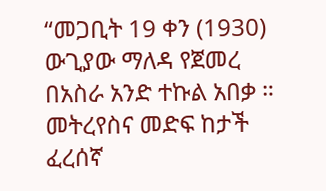“መጋቢት 19 ቀን (1930) ውጊያው ማለዳ የጀመረ በአስራ አንድ ተኩል አበቃ ። መትረየስና መድፍ ከታች ፈረሰኛ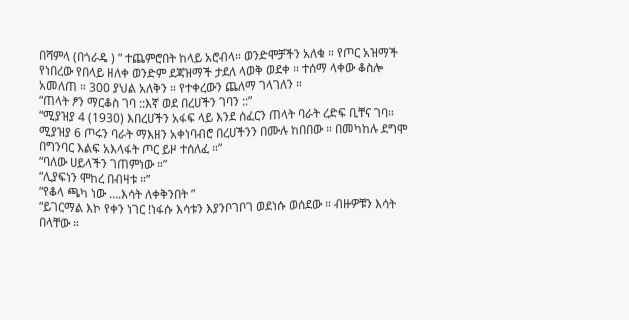በሻምላ (በጎራዴ ) ” ተጨምሮበት ከላይ አሮብላ። ወንድሞቻችን አለቁ ። የጦር አዝማች የነበረው የበላይ ዘለቀ ወንድም ደጃዝማች ታደለ ላወቅ ወደቀ ። ተሰማ ላቀው ቆስሎ አመለጠ ። 300 ያህል አለቅን ። የተቀረውን ጨለማ ገላገለን ።
“ጠላት ፆን ማርቆስ ገባ ::እኛ ወደ በረሀችን ገባን ::”
“ሚያዝያ 4 (1930) እበረሀችን አፋፍ ላይ እንደ ሰፈርን ጠላት ባራት ረድፍ ቢቸና ገባ። ሚያዝያ 6 ጦሩን ባራት ማእዘን አቀነባብሮ በረሀችንን በሙሉ ከበበው ። በመካከሉ ደግሞ በግንባር እልፍ አእላፋት ጦር ይዞ ተሰለፈ ።”
“ባለው ሀይላችን ገጠምነው ።”
“ሊያፍነን ሞከረ በብዛቱ ።”
“የቆላ ጫካ ነው ….እሳት ለቀቅንበት ”
“ይገርማል እኮ የቀን ነገር !ነፋሱ እሳቱን እያንቦገቦገ ወደነሱ ወሰደው ። ብዙዎቹን እሳት በላቸው ።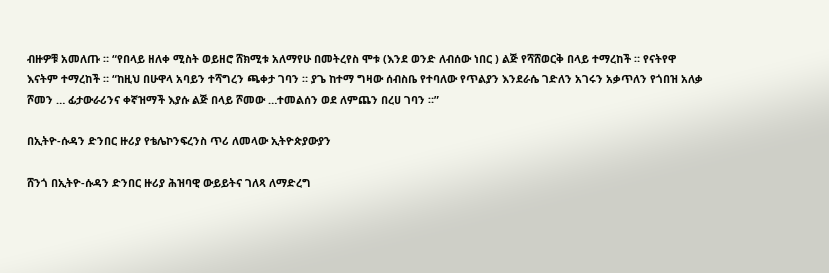ብዙዎቹ አመለጡ ። “የበላይ ዘለቀ ሚስት ወይዘሮ ሸክሚቱ አለማየሁ በመትረየስ ሞቱ (እንደ ወንድ ለብሰው ነበር ) ልጅ የሻሸወርቅ በላይ ተማረከች ። የናትየዋ እናትም ተማረከች ። “ከዚህ በሁዋላ አባይን ተሻግረን ጫቀታ ገባን ። ያጌ ከተማ ግዛው ሰብስቤ የተባለው የጥልያን እንደራሴ ገድለን አገሩን አቃጥለን የጎበዝ አለቃ ሾመን … ፊታውራሪንና ቀኛዝማች እያሱ ልጅ በላይ ሾመው …ተመልሰን ወደ ለምጨን በረሀ ገባን ።”

በኢትዮ-ሱዳን ድንበር ዙሪያ የቴሌኮንፍረንስ ጥሪ ለመላው ኢትዮጵያውያን

ሸንጎ በኢትዮ-ሱዳን ድንበር ዙሪያ ሕዝባዊ ውይይትና ገለጻ ለማድረግ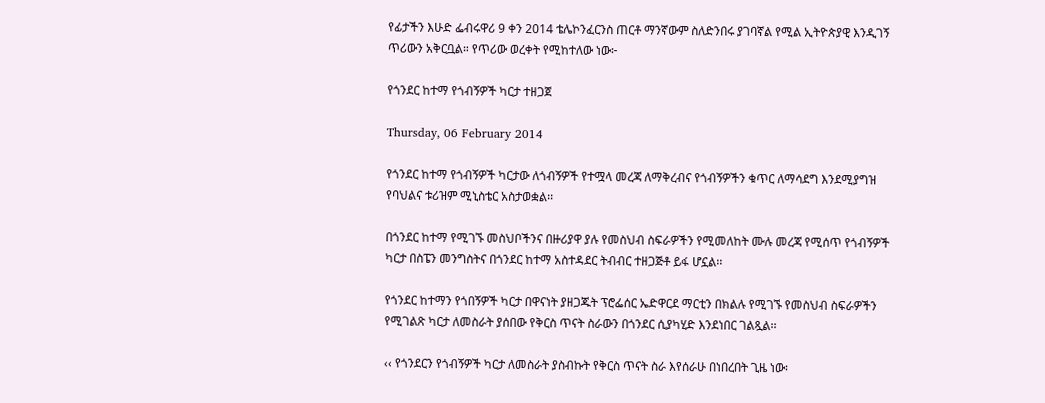የፊታችን እሁድ ፌብሩዋሪ 9 ቀን 2014 ቴሌኮንፈርንስ ጠርቶ ማንኛውም ስለድንበሩ ያገባኛል የሚል ኢትዮጵያዊ እንዲገኝ ጥሪውን አቅርቧል። የጥሪው ወረቀት የሚከተለው ነው፦

የጎንደር ከተማ የጎብኝዎች ካርታ ተዘጋጀ

Thursday, 06 February 2014

የጎንደር ከተማ የጎብኝዎች ካርታው ለጎብኝዎች የተሟላ መረጃ ለማቅረብና የጎብኝዎችን ቁጥር ለማሳደግ እንደሚያግዝ የባህልና ቱሪዝም ሚኒስቴር አስታወቋል፡፡

በጎንደር ከተማ የሚገኙ መስህቦችንና በዙሪያዋ ያሉ የመስህብ ስፍራዎችን የሚመለከት ሙሉ መረጃ የሚሰጥ የጎብኝዎች ካርታ በስፔን መንግስትና በጎንደር ከተማ አስተዳደር ትብብር ተዘጋጅቶ ይፋ ሆኗል፡፡

የጎንደር ከተማን የጎበኝዎች ካርታ በዋናነት ያዘጋጁት ፕሮፌሰር ኤድዋርደ ማርቲን በክልሉ የሚገኙ የመስህብ ስፍራዎችን የሚገልጽ ካርታ ለመስራት ያሰበው የቅርስ ጥናት ስራውን በጎንደር ሲያካሂድ እንደነበር ገልጿል፡፡

‹‹ የጎንደርን የጎብኝዎች ካርታ ለመስራት ያስብኩት የቅርስ ጥናት ስራ እየሰራሁ በነበረበት ጊዜ ነው፡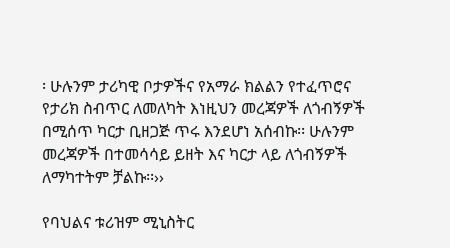፡ ሁሉንም ታሪካዊ ቦታዎችና የአማራ ክልልን የተፈጥሮና የታሪክ ስብጥር ለመለካት እነዚህን መረጃዎች ለጎብኝዎች በሚሰጥ ካርታ ቢዘጋጅ ጥሩ እንደሆነ አሰብኩ፡፡ ሁሉንም መረጃዎች በተመሳሳይ ይዘት እና ካርታ ላይ ለጎብኝዎች ለማካተትም ቻልኩ፡፡››

የባህልና ቱሪዝም ሚኒስትር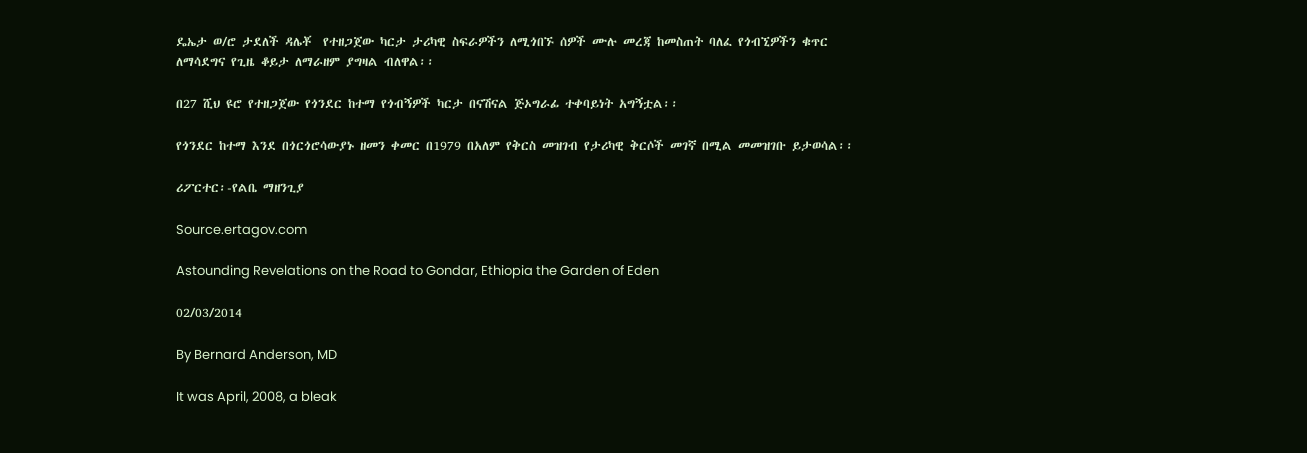ዴኤታ ወ/ሮ ታደለች ዳሌቾ  የተዘጋጀው ካርታ ታሪካዊ ስፍራዎችን ለሚጎበኙ ሰዎች ሙሉ መረጃ ከመስጠት ባለፈ የጎብኚዎችን ቁጥር ለማሳደግና የጊዜ ቆይታ ለማራዘም ያግዛል ብለዋል፡፡

በ27 ሺህ ዩሮ የተዘጋጀው የጎንደር ከተማ የጎብኝዎች ካርታ በናሽናል ጅኦግራፊ ተቀባይነት አግኝቷል፡፡

የጎንደር ከተማ እንደ በጎርጎሮሳውያኑ ዘመን ቀመር በ1979 በአለም የቅርስ መዝገብ የታሪካዊ ቅርሶች መገኛ በሚል መመዝገቡ ይታወሳል፡፡

ሪፖርተር፡-የልቤ ማዘንጊያ

Source.ertagov.com

Astounding Revelations on the Road to Gondar, Ethiopia the Garden of Eden

02/03/2014

By Bernard Anderson, MD

It was April, 2008, a bleak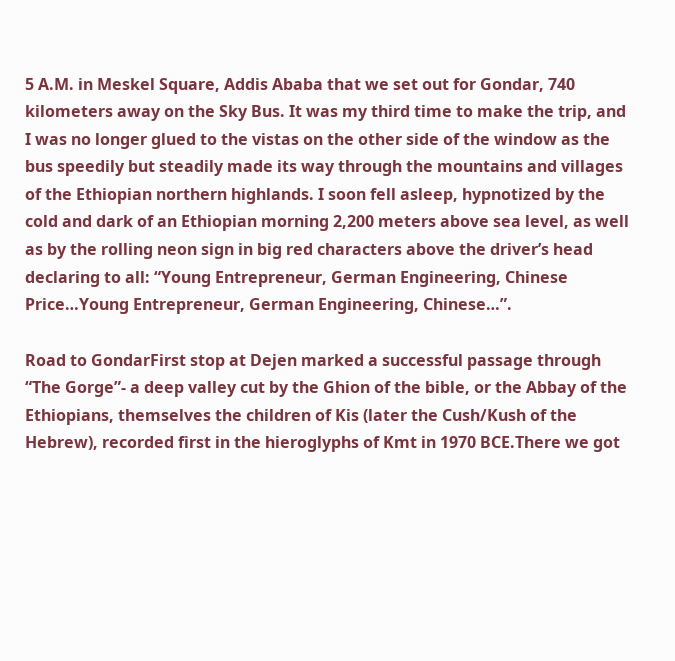5 A.M. in Meskel Square, Addis Ababa that we set out for Gondar, 740 kilometers away on the Sky Bus. It was my third time to make the trip, and I was no longer glued to the vistas on the other side of the window as the bus speedily but steadily made its way through the mountains and villages of the Ethiopian northern highlands. I soon fell asleep, hypnotized by the cold and dark of an Ethiopian morning 2,200 meters above sea level, as well as by the rolling neon sign in big red characters above the driver’s head declaring to all: “Young Entrepreneur, German Engineering, Chinese Price…Young Entrepreneur, German Engineering, Chinese…”.

Road to GondarFirst stop at Dejen marked a successful passage through “The Gorge”- a deep valley cut by the Ghion of the bible, or the Abbay of the Ethiopians, themselves the children of Kis (later the Cush/Kush of the Hebrew), recorded first in the hieroglyphs of Kmt in 1970 BCE.There we got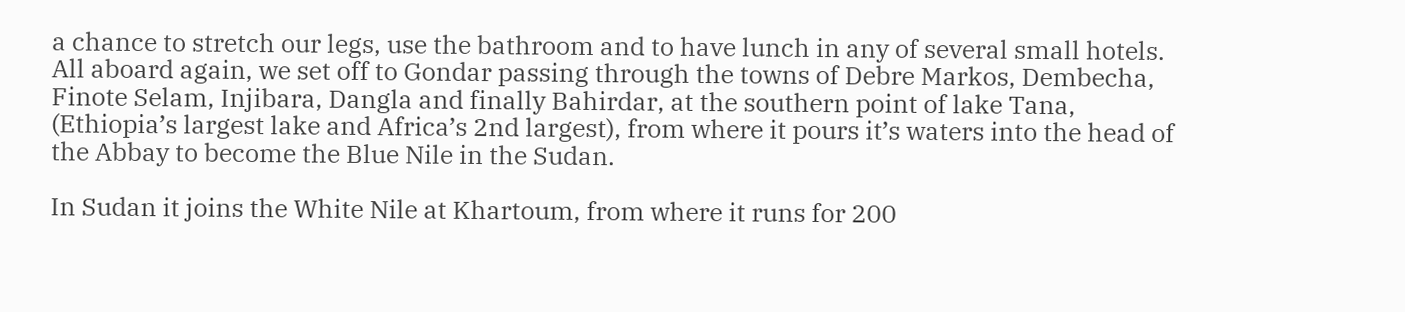a chance to stretch our legs, use the bathroom and to have lunch in any of several small hotels. All aboard again, we set off to Gondar passing through the towns of Debre Markos, Dembecha, Finote Selam, Injibara, Dangla and finally Bahirdar, at the southern point of lake Tana, (Ethiopia’s largest lake and Africa’s 2nd largest), from where it pours it’s waters into the head of the Abbay to become the Blue Nile in the Sudan.

In Sudan it joins the White Nile at Khartoum, from where it runs for 200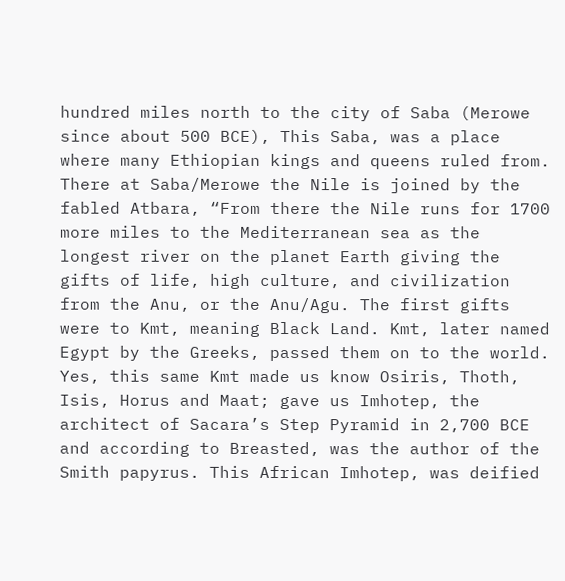hundred miles north to the city of Saba (Merowe since about 500 BCE), This Saba, was a place where many Ethiopian kings and queens ruled from. There at Saba/Merowe the Nile is joined by the fabled Atbara, “From there the Nile runs for 1700 more miles to the Mediterranean sea as the longest river on the planet Earth giving the gifts of life, high culture, and civilization from the Anu, or the Anu/Agu. The first gifts were to Kmt, meaning Black Land. Kmt, later named Egypt by the Greeks, passed them on to the world. Yes, this same Kmt made us know Osiris, Thoth, Isis, Horus and Maat; gave us Imhotep, the architect of Sacara’s Step Pyramid in 2,700 BCE and according to Breasted, was the author of the Smith papyrus. This African Imhotep, was deified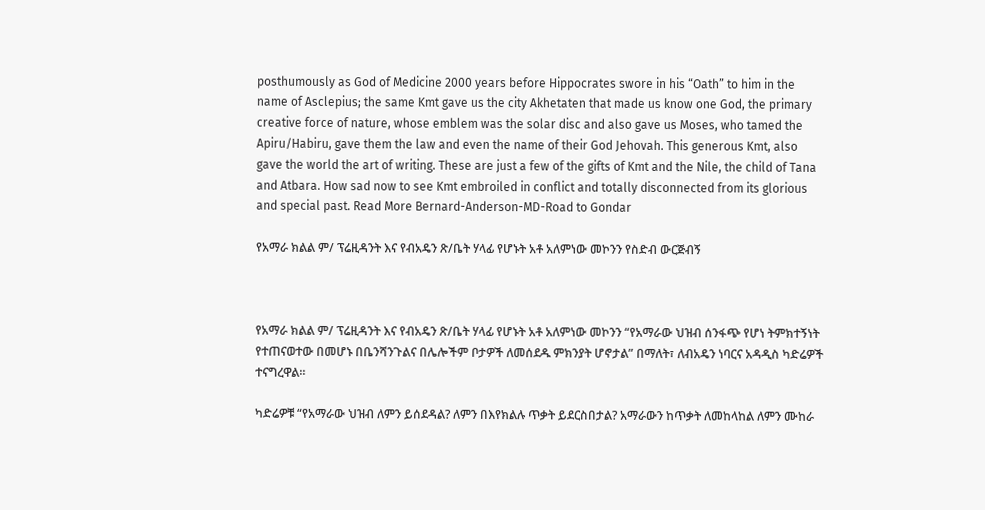posthumously as God of Medicine 2000 years before Hippocrates swore in his “Oath” to him in the name of Asclepius; the same Kmt gave us the city Akhetaten that made us know one God, the primary creative force of nature, whose emblem was the solar disc and also gave us Moses, who tamed the Apiru/Habiru, gave them the law and even the name of their God Jehovah. This generous Kmt, also gave the world the art of writing. These are just a few of the gifts of Kmt and the Nile, the child of Tana and Atbara. How sad now to see Kmt embroiled in conflict and totally disconnected from its glorious and special past. Read More Bernard-Anderson-MD-Road to Gondar

የአማራ ክልል ም/ ፕሬዚዳንት እና የብአዴን ጽ/ቤት ሃላፊ የሆኑት አቶ አለምነው መኮንን የስድብ ውርጅብኝ



የአማራ ክልል ም/ ፕሬዚዳንት እና የብአዴን ጽ/ቤት ሃላፊ የሆኑት አቶ አለምነው መኮንን “የአማራው ህዝብ ሰንፋጭ የሆነ ትምክተኝነት የተጠናወተው በመሆኑ በቤንሻንጉልና በሌሎችም ቦታዎች ለመሰደዱ ምክንያት ሆኖታል” በማለት፣ ለብአዴን ነባርና አዳዲስ ካድሬዎች ተናግረዋል።

ካድሬዎቹ “የአማራው ህዝብ ለምን ይሰደዳል? ለምን በእየክልሉ ጥቃት ይደርስበታል? አማራውን ከጥቃት ለመከላከል ለምን ሙከራ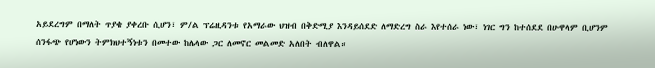አይደረግም በማለት ጥያቄ ያቀረቡ ሲሆን፣ ም/ል ፕሬዚዳንቱ የአማራው ህዝብ በቅድሚያ እንዳይሰደድ ለማድረግ ስራ እየተሰራ ነው፣ ነገር ግን ከተሰደደ በሁዋላም ቢሆንም ሰንፋጭ የሆነውን ትምክህተኝነቱን በመተው ከሌላው ጋር ለመኖር መልመድ አለበት ብለዋል።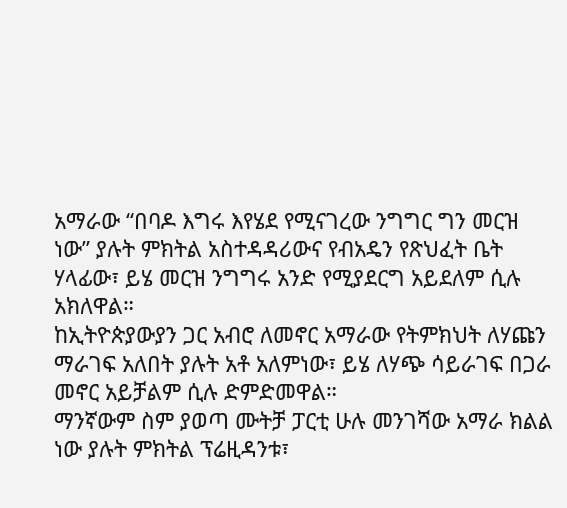አማራው “በባዶ እግሩ እየሄደ የሚናገረው ንግግር ግን መርዝ ነው” ያሉት ምክትል አስተዳዳሪውና የብአዴን የጽህፈት ቤት ሃላፊው፣ ይሄ መርዝ ንግግሩ አንድ የሚያደርግ አይደለም ሲሉ አክለዋል።
ከኢትዮጵያውያን ጋር አብሮ ለመኖር አማራው የትምክህት ለሃጩን ማራገፍ አለበት ያሉት አቶ አለምነው፣ ይሄ ለሃጭ ሳይራገፍ በጋራ መኖር አይቻልም ሲሉ ድምድመዋል።
ማንኛውም ስም ያወጣ ሙትቻ ፓርቲ ሁሉ መንገሻው አማራ ክልል ነው ያሉት ምክትል ፕሬዚዳንቱ፣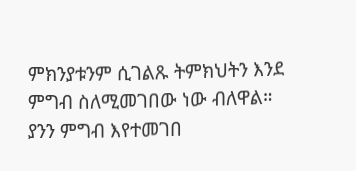ምክንያቱንም ሲገልጹ ትምክህትን እንደ ምግብ ስለሚመገበው ነው ብለዋል። ያንን ምግብ እየተመገበ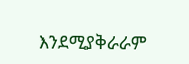እንደሚያቅራራም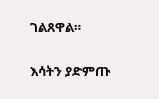ገልጸዋል።

እሳትን ያድምጡ